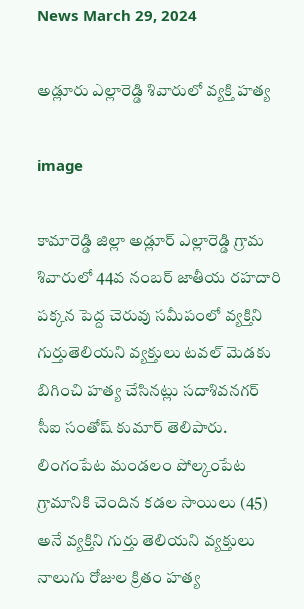News March 29, 2024

అడ్లూరు ఎల్లారెడ్డి శివారులో వ్యక్తి హత్య

image

కామారెడ్డి జిల్లా అడ్లూర్ ఎల్లారెడ్డి గ్రామ శివారులో 44వ నంబర్ జాతీయ రహదారి పక్కన పెద్ద చెరువు సమీపంలో వ్యక్తిని గుర్తుతెలియని వ్యక్తులు టవల్ మెడకు బిగించి హత్య చేసినట్లు సదాశివనగర్ సీఐ సంతోష్ కుమార్ తెలిపారు. లింగంపేట మండలం పోల్కంపేట గ్రామానికి చెందిన కడల సాయిలు (45) అనే వ్యక్తిని గుర్తు తెలియని వ్యక్తులు నాలుగు రోజుల క్రితం హత్య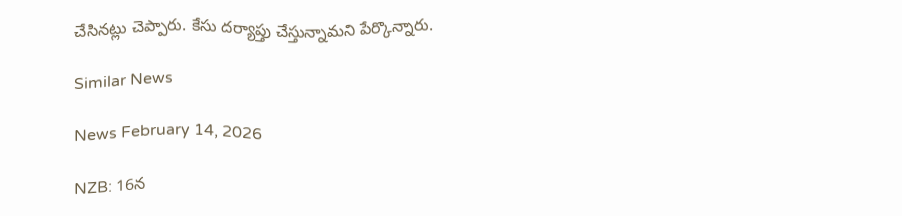చేసినట్లు చెప్పారు. కేసు దర్యాప్తు చేస్తున్నామని పేర్కొన్నారు.

Similar News

News February 14, 2026

NZB: 16న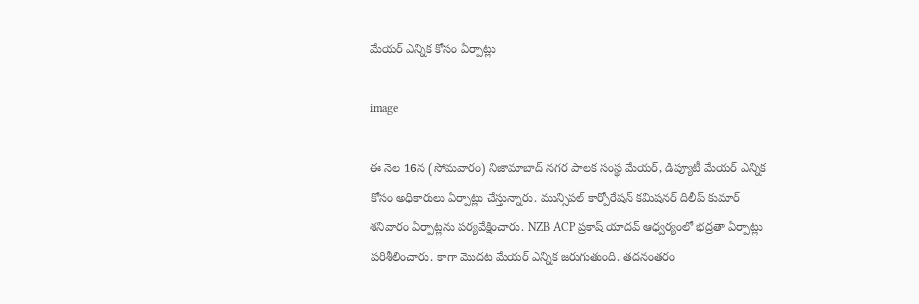మేయర్ ఎన్నిక కోసం ఏర్పాట్లు

image

ఈ నెల 16న (సోమవారం) నిజామాబాద్ నగర పాలక సంస్థ మేయర్, డిప్యూటీ మేయర్ ఎన్నిక కోసం అధికారులు ఏర్పాట్లు చేస్తున్నారు. మున్సిపల్ కార్పోరేషన్ కమిషనర్ దిలీప్ కుమార్ శనివారం ఏర్పాట్లను పర్యవేక్షించారు. NZB ACP ప్రకాష్ యాదవ్ ఆధ్వర్యంలో భద్రతా ఏర్పాట్లు పరిశీలించారు. కాగా మొదట మేయర్ ఎన్నిక జరుగుతుంది. తదనంతరం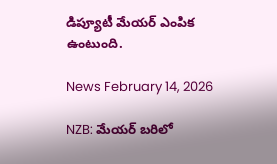డిప్యూటీ మేయర్ ఎంపిక ఉంటుంది.

News February 14, 2026

NZB: మేయర్ బరిలో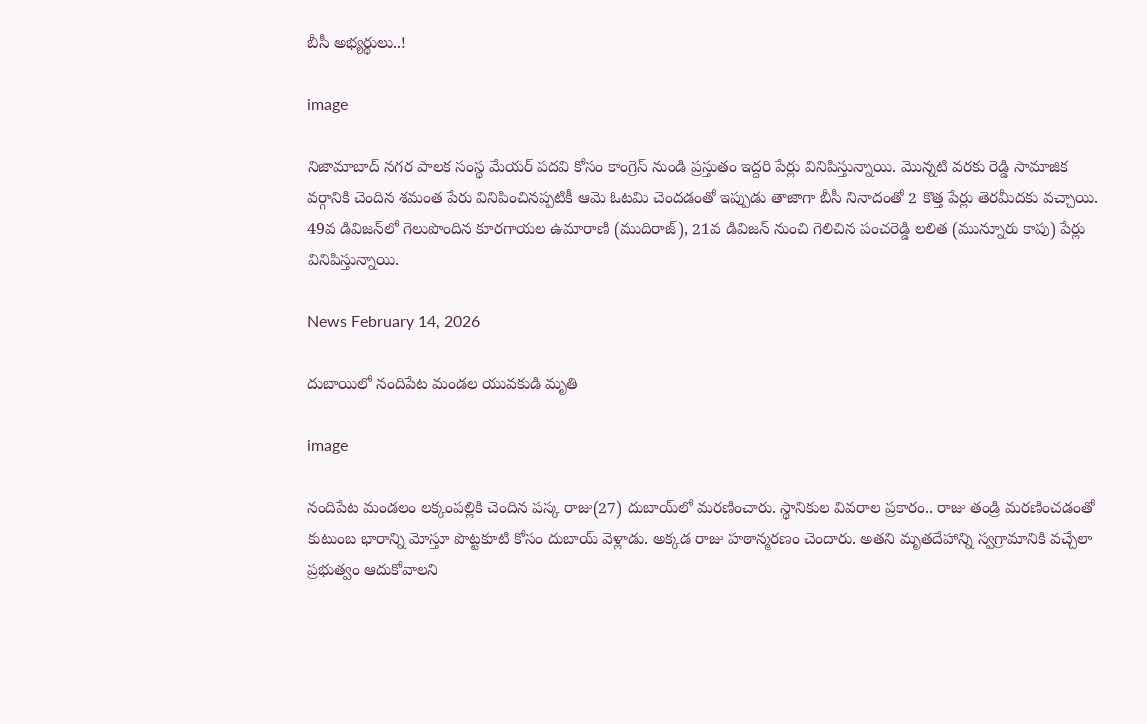బీసీ అభ్యర్థులు..!

image

నిజామాబాద్ నగర పాలక సంస్థ మేయర్ పదవి కోసం కాంగ్రెస్ నుండి ప్రస్తుతం ఇద్దరి పేర్లు వినిపిస్తున్నాయి. మొన్నటి వరకు రెడ్డి సామాజిక వర్గానికి చెందిన శమంత పేరు వినిపించినప్పటికీ ఆమె ఓటమి చెందడంతో ఇప్పుడు తాజాగా బీసీ నినాదంతో 2 కొత్త పేర్లు తెరమీదకు వచ్చాయి. 49వ డివిజన్‌లో గెలుపొందిన కూరగాయల ఉమారాణి (ముదిరాజ్), 21వ డివిజన్ నుంచి గెలిచిన పంచరెడ్డి లలిత (మున్నూరు కాపు) పేర్లు వినిపిస్తున్నాయి.

News February 14, 2026

దుబాయిలో నందిపేట మండల యువకుడి మృతి

image

నందిపేట మండలం లక్కంపల్లికి చెందిన పస్క రాజు(27) దుబాయ్‌లో మరణించారు. స్థానికుల వివరాల ప్రకారం.. రాజు తండ్రి మరణించడంతో కుటుంబ భారాన్ని మోస్తూ పొట్టకూటి కోసం దుబాయ్‌ వెళ్లాడు. అక్కడ రాజు హఠాన్మరణం చెందారు. అతని మృతదేహాన్ని స్వగ్రామానికి వచ్చేలా ప్రభుత్వం ఆదుకోవాలని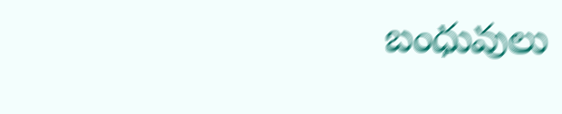బంధువులు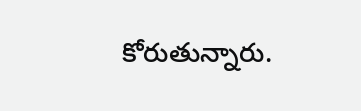కోరుతున్నారు.